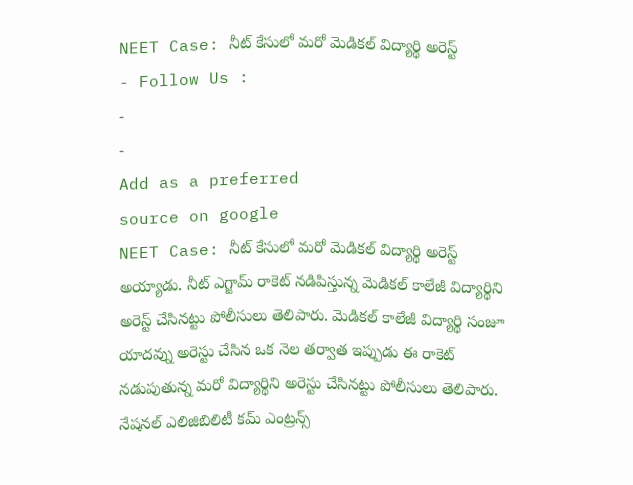NEET Case: నీట్ కేసులో మరో మెడికల్ విద్యార్థి అరెస్ట్
- Follow Us :
-
-
Add as a preferred
source on google
NEET Case: నీట్ కేసులో మరో మెడికల్ విద్యార్థి అరెస్ట్ అయ్యాడు. నీట్ ఎగ్జామ్ రాకెట్ నడిపిస్తున్న మెడికల్ కాలేజీ విద్యార్థిని అరెస్ట్ చేసినట్టు పోలీసులు తెలిపారు. మెడికల్ కాలేజీ విద్యార్థి సంజూ యాదవ్ను అరెస్టు చేసిన ఒక నెల తర్వాత ఇప్పుడు ఈ రాకెట్ నడుపుతున్న మరో విద్యార్థిని అరెస్టు చేసినట్టు పోలీసులు తెలిపారు. నేషనల్ ఎలిజిబిలిటీ కమ్ ఎంట్రన్స్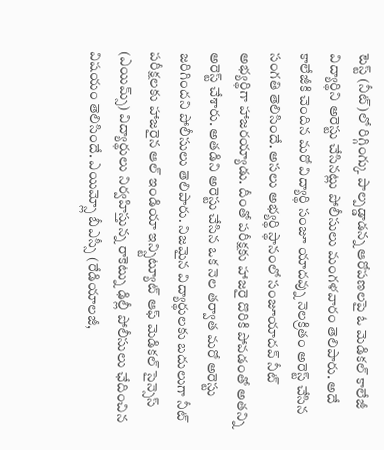టెస్ట్ (నీట్)లో రిగ్గింగ్కు పాల్పడ్డాడన్న ఆరోపణలపై ఓ మెడికల్ కాలేజీ విద్యార్థిని అరెస్టు చేసినట్లు పోలీసులు మంగళవారం తెలిపారు. అదే కాలేజీకి చెందిన మరో విద్యార్థి సంజూ యాదవ్ను నెలక్రితం అరెస్ట్ చేసిన సంగతి తెలిసిందే. అసలు అభ్యర్థి స్థానంలో సంజూయాదవ్ నీట్ అభ్యర్థిగా హాజరయ్యాడు. దీంతో పరీక్షకు హాజరై దొరికి పోవడంతో అతన్ని అరెస్ట్ చేశారు. అతడిని అరెస్టు చేసిన ఒక నెల తర్వాత మరో అరెస్టు జరిగిందని పోలీసులు తెలిపారు. నిజమైన విద్యార్థులకు బదులుగా నీట్ పరీక్షలకు హాజరైన ఆల్ ఇండియా ఇన్స్టిట్యూట్ ఆఫ్ మెడికల్ సైన్సెస్ (ఎయిమ్స్) విద్యార్థులు నిర్వహిస్తున్న రాకెట్ను ఢిల్లీ పోలీసులు ఛేదించిన విషయం తెలిసిందే. ఎయిమ్స్లో బీఎస్సీ (రేడియాలజీ,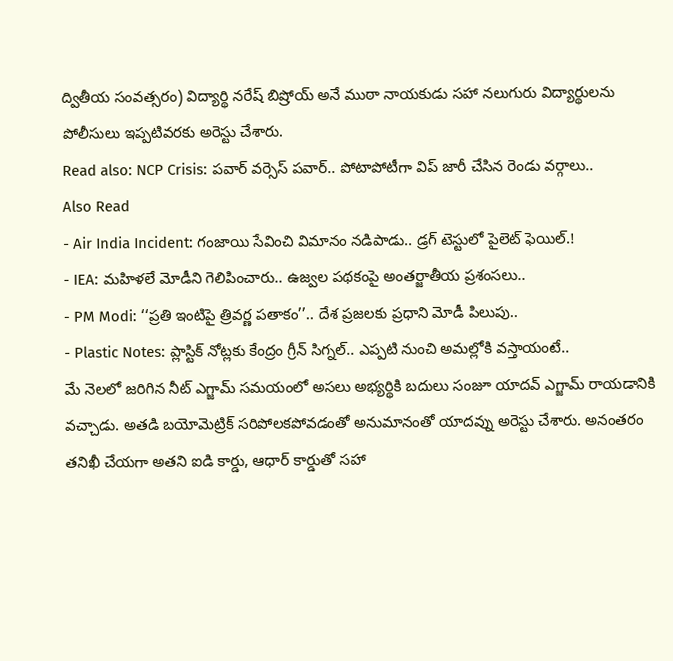ద్వితీయ సంవత్సరం) విద్యార్థి నరేష్ బిష్రోయ్ అనే ముఠా నాయకుడు సహా నలుగురు విద్యార్థులను పోలీసులు ఇప్పటివరకు అరెస్టు చేశారు.
Read also: NCP Crisis: పవార్ వర్సెస్ పవార్.. పోటాపోటీగా విప్ జారీ చేసిన రెండు వర్గాలు..
Also Read
- Air India Incident: గంజాయి సేవించి విమానం నడిపాడు.. డ్రగ్ టెస్టులో పైలెట్ ఫెయిల్.!
- IEA: మహిళలే మోడీని గెలిపించారు.. ఉజ్వల పథకంపై అంతర్జాతీయ ప్రశంసలు..
- PM Modi: ‘‘ప్రతి ఇంటిపై త్రివర్ణ పతాకం’’.. దేశ ప్రజలకు ప్రధాని మోడీ పిలుపు..
- Plastic Notes: ప్లాస్టిక్ నోట్లకు కేంద్రం గ్రీన్ సిగ్నల్.. ఎప్పటి నుంచి అమల్లోకి వస్తాయంటే..
మే నెలలో జరిగిన నీట్ ఎగ్జామ్ సమయంలో అసలు అభ్యర్థికి బదులు సంజూ యాదవ్ ఎగ్జామ్ రాయడానికి వచ్చాడు. అతడి బయోమెట్రిక్ సరిపోలకపోవడంతో అనుమానంతో యాదవ్ను అరెస్టు చేశారు. అనంతరం తనిఖీ చేయగా అతని ఐడి కార్డు, ఆధార్ కార్డుతో సహా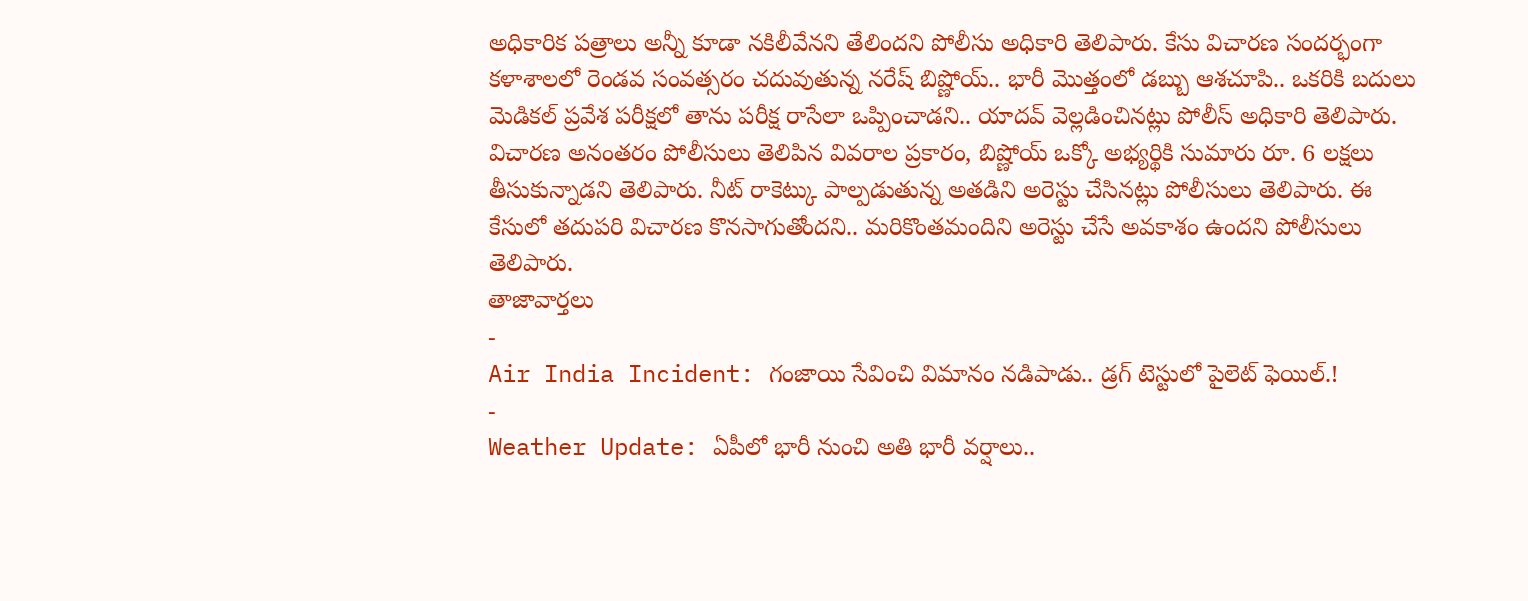అధికారిక పత్రాలు అన్నీ కూడా నకిలీవేనని తేలిందని పోలీసు అధికారి తెలిపారు. కేసు విచారణ సందర్భంగా కళాశాలలో రెండవ సంవత్సరం చదువుతున్న నరేష్ బిష్ణోయ్.. భారీ మొత్తంలో డబ్బు ఆశచూపి.. ఒకరికి బదులు మెడికల్ ప్రవేశ పరీక్షలో తాను పరీక్ష రాసేలా ఒప్పించాడని.. యాదవ్ వెల్లడించినట్లు పోలీస్ అధికారి తెలిపారు. విచారణ అనంతరం పోలీసులు తెలిపిన వివరాల ప్రకారం, బిష్ణోయ్ ఒక్కో అభ్యర్థికి సుమారు రూ. 6 లక్షలు తీసుకున్నాడని తెలిపారు. నీట్ రాకెట్కు పాల్పడుతున్న అతడిని అరెస్టు చేసినట్లు పోలీసులు తెలిపారు. ఈ కేసులో తదుపరి విచారణ కొనసాగుతోందని.. మరికొంతమందిని అరెస్టు చేసే అవకాశం ఉందని పోలీసులు తెలిపారు.
తాజావార్తలు
-
Air India Incident: గంజాయి సేవించి విమానం నడిపాడు.. డ్రగ్ టెస్టులో పైలెట్ ఫెయిల్.!
-
Weather Update: ఏపీలో భారీ నుంచి అతి భారీ వర్షాలు..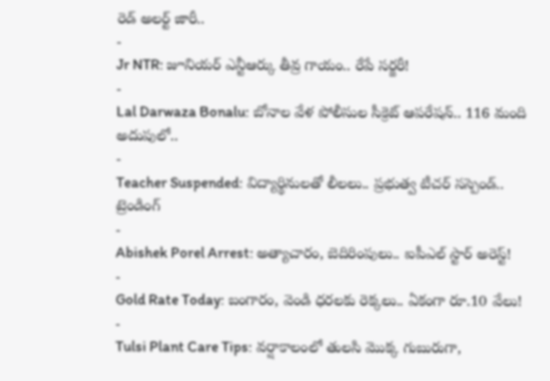రెడ్ అలర్ట్ జారీ..
-
Jr NTR: జూనియర్ ఎన్టీఆర్కు తీవ్ర గాయం.. రేపే సర్జరీ!
-
Lal Darwaza Bonalu: బోనాల వేళ పోలీసుల సీక్రెట్ ఆపరేషన్.. 116 మంది అదుపులో..
-
Teacher Suspended: విద్యార్థినులతో లీలలు.. ప్రభుత్వ టీచర్ సస్పెండ్..
ట్రెండింగ్
-
Abishek Porel Arrest: అత్యాచారం, బెదిరింపులు.. ఐపీఎల్ స్టార్ అరెస్ట్!
-
Gold Rate Today: బంగారం, వెండి ధరలకు రెక్కలు.. ఏకంగా రూ.10 వేలు!
-
Tulsi Plant Care Tips: వర్షాకాలంలో తులసి మొక్క గుబురుగా,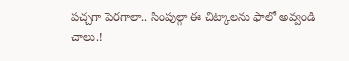పచ్చగా పెరగాలా.. సింపుల్గా ఈ చిట్కాలను ఫాలో అవ్వండి చాలు.!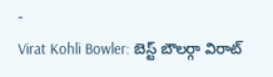-
Virat Kohli Bowler: బెస్ట్ బౌలర్గా విరాట్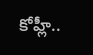కోహ్లీ..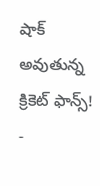షాక్ అవుతున్న క్రికెట్ ఫాన్స్!
-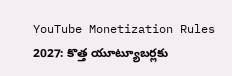YouTube Monetization Rules 2027: కొత్త యూట్యూబర్లకు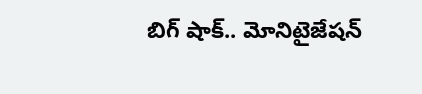బిగ్ షాక్.. మోనిటైజేషన్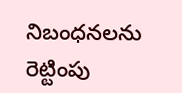నిబంధనలను రెట్టింపు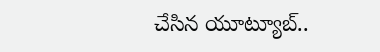చేసిన యూట్యూబ్..